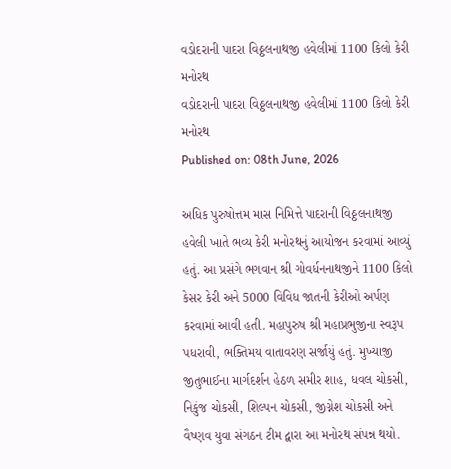વડોદરાની પાદરા વિઠ્ઠલનાથજી હવેલીમાં 1100 કિલો કેરી મનોરથ
વડોદરાની પાદરા વિઠ્ઠલનાથજી હવેલીમાં 1100 કિલો કેરી મનોરથ
Published on: 08th June, 2026

અધિક પુરુષોત્તમ માસ નિમિત્તે પાદરાની વિઠ્ઠલનાથજી હવેલી ખાતે ભવ્ય કેરી મનોરથનું આયોજન કરવામાં આવ્યું હતું. આ પ્રસંગે ભગવાન શ્રી ગોવર્ધનનાથજીને 1100 કિલો કેસર કેરી અને 5000 વિવિધ જાતની કેરીઓ અર્પણ કરવામાં આવી હતી. મહાપુરુષ શ્રી મહાપ્રભુજીના સ્વરૂપ પધરાવી, ભક્તિમય વાતાવરણ સર્જાયું હતું. મુખ્યાજી જીતુભાઈના માર્ગદર્શન હેઠળ સમીર શાહ, ધવલ ચોકસી, નિકુંજ ચોકસી, શિલ્પન ચોકસી, જીગ્નેશ ચોકસી અને વૈષ્ણવ યુવા સંગઠન ટીમ દ્વારા આ મનોરથ સંપન્ન થયો.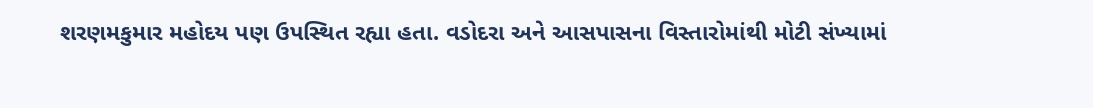શરણમકુમાર મહોદય પણ ઉપસ્થિત રહ્યા હતા. વડોદરા અને આસપાસના વિસ્તારોમાંથી મોટી સંખ્યામાં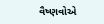વૈષ્ણવોએ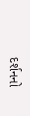દર્શનનો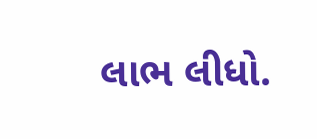લાભ લીધો.